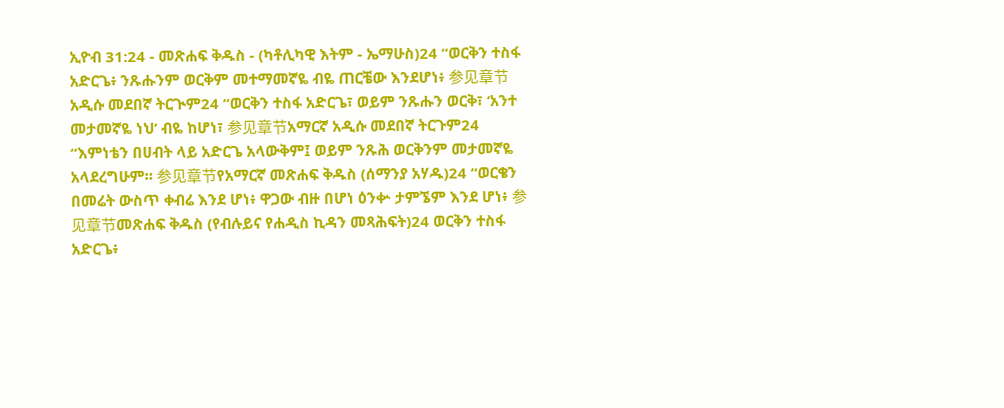ኢዮብ 31:24 - መጽሐፍ ቅዱስ - (ካቶሊካዊ እትም - ኤማሁስ)24 “ወርቅን ተስፋ አድርጌ፥ ንጹሑንም ወርቅም መተማመኛዬ ብዬ ጠርቼው እንደሆነ፥ 参见章节አዲሱ መደበኛ ትርጒም24 “ወርቅን ተስፋ አድርጌ፣ ወይም ንጹሑን ወርቅ፣ ‘አንተ መታመኛዬ ነህ’ ብዬ ከሆነ፣ 参见章节አማርኛ አዲሱ መደበኛ ትርጉም24 “እምነቴን በሀብት ላይ አድርጌ አላውቅም፤ ወይም ንጹሕ ወርቅንም መታመኛዬ አላደረግሁም። 参见章节የአማርኛ መጽሐፍ ቅዱስ (ሰማንያ አሃዱ)24 “ወርቄን በመሬት ውስጥ ቀብሬ እንደ ሆነ፥ ዋጋው ብዙ በሆነ ዕንቍ ታምኜም እንደ ሆነ፥ 参见章节መጽሐፍ ቅዱስ (የብሉይና የሐዲስ ኪዳን መጻሕፍት)24 ወርቅን ተስፋ አድርጌ፥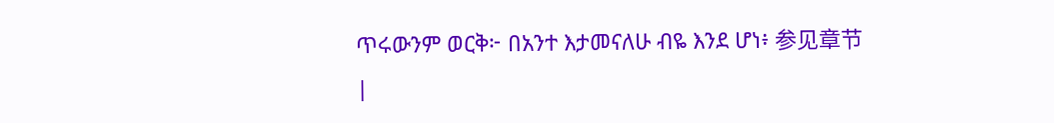ጥሩውንም ወርቅ፦ በአንተ እታመናለሁ ብዬ እንደ ሆነ፥ 参见章节 |